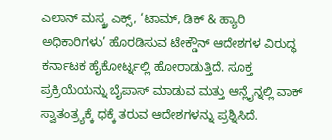ಎಲಾನ್ ಮಸ್ಕ್ರ ಎಕ್ಸ್, ‘ಟಾಮ್, ಡಿಕ್ & ಹ್ಯಾರಿ ಅಧಿಕಾರಿಗಳು’ ಹೊರಡಿಸುವ ಟೇಕ್ಡೌನ್ ಆದೇಶಗಳ ವಿರುದ್ಧ ಕರ್ನಾಟಕ ಹೈಕೋರ್ಟ್ನಲ್ಲಿ ಹೋರಾಡುತ್ತಿದೆ. ಸೂಕ್ತ ಪ್ರಕ್ರಿಯೆಯನ್ನು ಬೈಪಾಸ್ ಮಾಡುವ ಮತ್ತು ಆನ್ಲೈನ್ನಲ್ಲಿ ವಾಕ್ ಸ್ವಾತಂತ್ರ್ಯಕ್ಕೆ ಧಕ್ಕೆ ತರುವ ಆದೇಶಗಳನ್ನು ಪ್ರಶ್ನಿಸಿದೆ.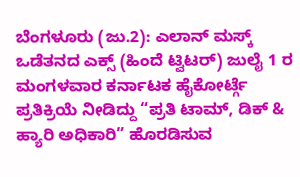ಬೆಂಗಳೂರು (ಜು.2): ಎಲಾನ್ ಮಸ್ಕ್ ಒಡೆತನದ ಎಕ್ಸ್ (ಹಿಂದೆ ಟ್ವಿಟರ್) ಜುಲೈ 1 ರ ಮಂಗಳವಾರ ಕರ್ನಾಟಕ ಹೈಕೋರ್ಟ್ಗೆ ಪ್ರತಿಕ್ರಿಯೆ ನೀಡಿದ್ದು “ಪ್ರತಿ ಟಾಮ್, ಡಿಕ್ & ಹ್ಯಾರಿ ಅಧಿಕಾರಿ” ಹೊರಡಿಸುವ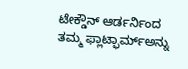ಟೇಕ್ಡೌನ್ ಆರ್ಡರ್ನಿಂದ ತಮ್ಮ ಫ್ಲಾಟ್ಫಾರ್ಮ್ಅನ್ನು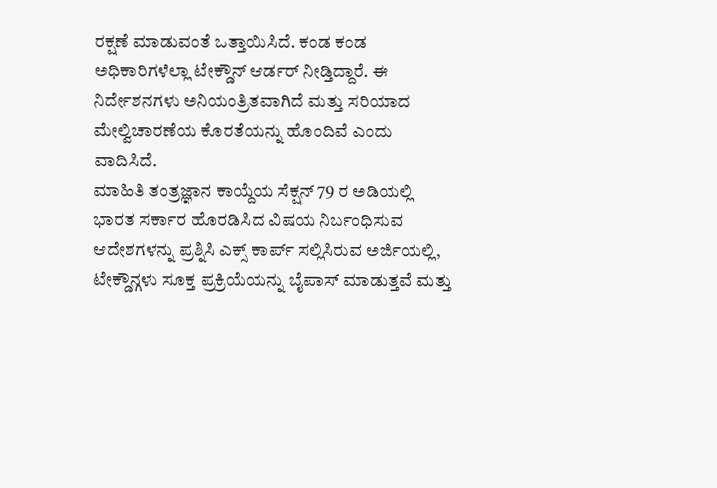ರಕ್ಷಣೆ ಮಾಡುವಂತೆ ಒತ್ತಾಯಿಸಿದೆ. ಕಂಡ ಕಂಡ ಅಧಿಕಾರಿಗಳೆಲ್ಲಾ ಟೇಕ್ಡೌನ್ ಆರ್ಡರ್ ನೀಡ್ತಿದ್ದಾರೆ. ಈ ನಿರ್ದೇಶನಗಳು ಅನಿಯಂತ್ರಿತವಾಗಿದೆ ಮತ್ತು ಸರಿಯಾದ ಮೇಲ್ವಿಚಾರಣೆಯ ಕೊರತೆಯನ್ನು ಹೊಂದಿವೆ ಎಂದು ವಾದಿಸಿದೆ.
ಮಾಹಿತಿ ತಂತ್ರಜ್ಞಾನ ಕಾಯ್ದೆಯ ಸೆಕ್ಷನ್ 79 ರ ಅಡಿಯಲ್ಲಿ ಭಾರತ ಸರ್ಕಾರ ಹೊರಡಿಸಿದ ವಿಷಯ ನಿರ್ಬಂಧಿಸುವ ಆದೇಶಗಳನ್ನು ಪ್ರಶ್ನಿಸಿ ಎಕ್ಸ್ ಕಾರ್ಪ್ ಸಲ್ಲಿಸಿರುವ ಅರ್ಜಿಯಲ್ಲಿ, ಟೇಕ್ಡೌನ್ಗಳು ಸೂಕ್ತ ಪ್ರಕ್ರಿಯೆಯನ್ನು ಬೈಪಾಸ್ ಮಾಡುತ್ತವೆ ಮತ್ತು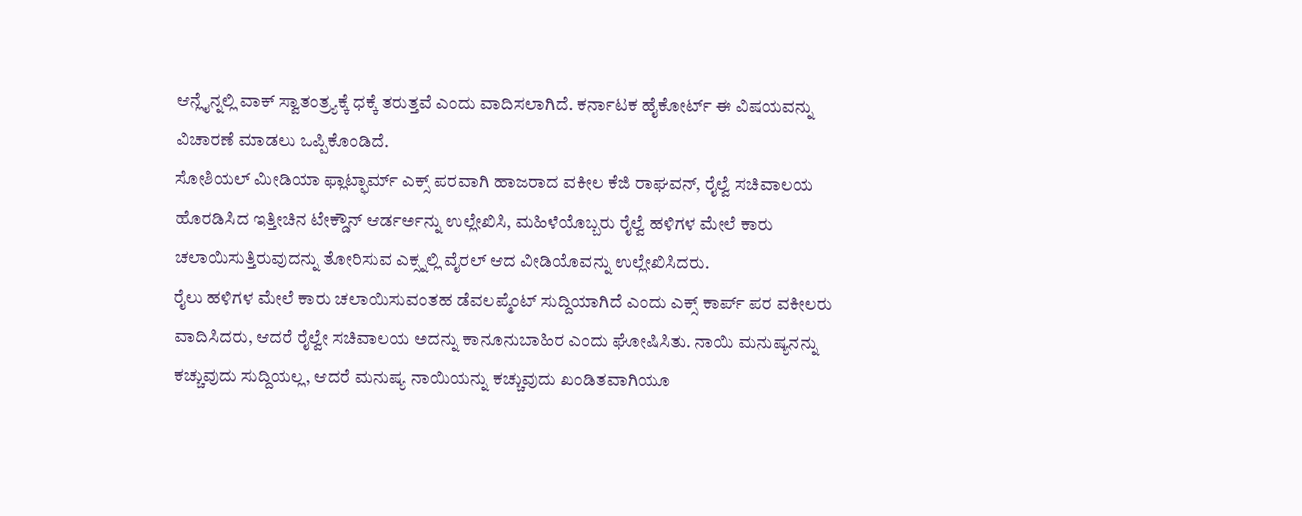ಆನ್ಲೈನ್ನಲ್ಲಿ ವಾಕ್ ಸ್ವಾತಂತ್ರ್ಯಕ್ಕೆ ಧಕ್ಕೆ ತರುತ್ತವೆ ಎಂದು ವಾದಿಸಲಾಗಿದೆ. ಕರ್ನಾಟಕ ಹೈಕೋರ್ಟ್ ಈ ವಿಷಯವನ್ನು ವಿಚಾರಣೆ ಮಾಡಲು ಒಪ್ಪಿಕೊಂಡಿದೆ.
ಸೋಶಿಯಲ್ ಮೀಡಿಯಾ ಫ್ಲಾಟ್ಫಾರ್ಮ್ ಎಕ್ಸ್ ಪರವಾಗಿ ಹಾಜರಾದ ವಕೀಲ ಕೆಜಿ ರಾಘವನ್, ರೈಲ್ವೆ ಸಚಿವಾಲಯ ಹೊರಡಿಸಿದ ಇತ್ತೀಚಿನ ಟೇಕ್ಡೌನ್ ಆರ್ಡರ್ಅನ್ನು ಉಲ್ಲೇಖಿಸಿ, ಮಹಿಳೆಯೊಬ್ಬರು ರೈಲ್ವೆ ಹಳಿಗಳ ಮೇಲೆ ಕಾರು ಚಲಾಯಿಸುತ್ತಿರುವುದನ್ನು ತೋರಿಸುವ ಎಕ್ಸ್ನಲ್ಲಿ ವೈರಲ್ ಆದ ವೀಡಿಯೊವನ್ನು ಉಲ್ಲೇಖಿಸಿದರು.
ರೈಲು ಹಳಿಗಳ ಮೇಲೆ ಕಾರು ಚಲಾಯಿಸುವಂತಹ ಡೆವಲಪ್ಮೆಂಟ್ ಸುದ್ದಿಯಾಗಿದೆ ಎಂದು ಎಕ್ಸ್ ಕಾರ್ಪ್ ಪರ ವಕೀಲರು ವಾದಿಸಿದರು, ಆದರೆ ರೈಲ್ವೇ ಸಚಿವಾಲಯ ಅದನ್ನು ಕಾನೂನುಬಾಹಿರ ಎಂದು ಘೋಷಿಸಿತು. ನಾಯಿ ಮನುಷ್ಯನನ್ನು ಕಚ್ಚುವುದು ಸುದ್ದಿಯಲ್ಲ, ಆದರೆ ಮನುಷ್ಯ ನಾಯಿಯನ್ನು ಕಚ್ಚುವುದು ಖಂಡಿತವಾಗಿಯೂ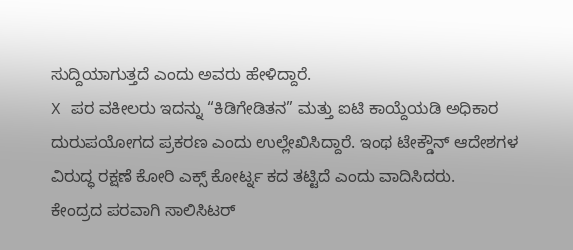ಸುದ್ದಿಯಾಗುತ್ತದೆ ಎಂದು ಅವರು ಹೇಳಿದ್ದಾರೆ.
X ಪರ ವಕೀಲರು ಇದನ್ನು “ಕಿಡಿಗೇಡಿತನ” ಮತ್ತು ಐಟಿ ಕಾಯ್ದೆಯಡಿ ಅಧಿಕಾರ ದುರುಪಯೋಗದ ಪ್ರಕರಣ ಎಂದು ಉಲ್ಲೇಖಿಸಿದ್ದಾರೆ. ಇಂಥ ಟೇಕ್ಡೌನ್ ಆದೇಶಗಳ ವಿರುದ್ಧ ರಕ್ಷಣೆ ಕೋರಿ ಎಕ್ಸ್ ಕೋರ್ಟ್ನ ಕದ ತಟ್ಟಿದೆ ಎಂದು ವಾದಿಸಿದರು.
ಕೇಂದ್ರದ ಪರವಾಗಿ ಸಾಲಿಸಿಟರ್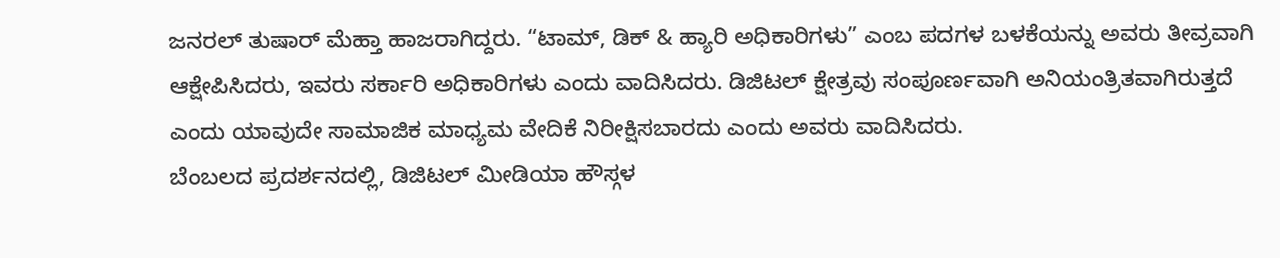ಜನರಲ್ ತುಷಾರ್ ಮೆಹ್ತಾ ಹಾಜರಾಗಿದ್ದರು. “ಟಾಮ್, ಡಿಕ್ & ಹ್ಯಾರಿ ಅಧಿಕಾರಿಗಳು” ಎಂಬ ಪದಗಳ ಬಳಕೆಯನ್ನು ಅವರು ತೀವ್ರವಾಗಿ ಆಕ್ಷೇಪಿಸಿದರು, ಇವರು ಸರ್ಕಾರಿ ಅಧಿಕಾರಿಗಳು ಎಂದು ವಾದಿಸಿದರು. ಡಿಜಿಟಲ್ ಕ್ಷೇತ್ರವು ಸಂಪೂರ್ಣವಾಗಿ ಅನಿಯಂತ್ರಿತವಾಗಿರುತ್ತದೆ ಎಂದು ಯಾವುದೇ ಸಾಮಾಜಿಕ ಮಾಧ್ಯಮ ವೇದಿಕೆ ನಿರೀಕ್ಷಿಸಬಾರದು ಎಂದು ಅವರು ವಾದಿಸಿದರು.
ಬೆಂಬಲದ ಪ್ರದರ್ಶನದಲ್ಲಿ, ಡಿಜಿಟಲ್ ಮೀಡಿಯಾ ಹೌಸ್ಗಳ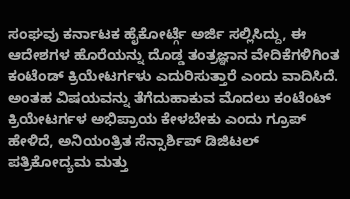ಸಂಘವು ಕರ್ನಾಟಕ ಹೈಕೋರ್ಟ್ಗೆ ಅರ್ಜಿ ಸಲ್ಲಿಸಿದ್ದು, ಈ ಆದೇಶಗಳ ಹೊರೆಯನ್ನು ದೊಡ್ಡ ತಂತ್ರಜ್ಞಾನ ವೇದಿಕೆಗಳಿಗಿಂತ ಕಂಟೆಂಡ್ ಕ್ರಿಯೇಟರ್ಗಳು ಎದುರಿಸುತ್ತಾರೆ ಎಂದು ವಾದಿಸಿದೆ.
ಅಂತಹ ವಿಷಯವನ್ನು ತೆಗೆದುಹಾಕುವ ಮೊದಲು ಕಂಟೆಂಟ್ ಕ್ರಿಯೇಟರ್ಗಳ ಅಭಿಪ್ರಾಯ ಕೇಳಬೇಕು ಎಂದು ಗ್ರೂಪ್ ಹೇಳಿದೆ, ಅನಿಯಂತ್ರಿತ ಸೆನ್ಸಾರ್ಶಿಪ್ ಡಿಜಿಟಲ್ ಪತ್ರಿಕೋದ್ಯಮ ಮತ್ತು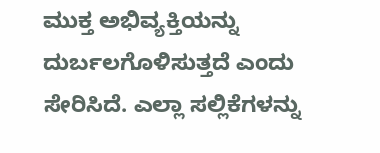ಮುಕ್ತ ಅಭಿವ್ಯಕ್ತಿಯನ್ನು ದುರ್ಬಲಗೊಳಿಸುತ್ತದೆ ಎಂದು ಸೇರಿಸಿದೆ. ಎಲ್ಲಾ ಸಲ್ಲಿಕೆಗಳನ್ನು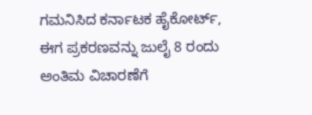ಗಮನಿಸಿದ ಕರ್ನಾಟಕ ಹೈಕೋರ್ಟ್, ಈಗ ಪ್ರಕರಣವನ್ನು ಜುಲೈ 8 ರಂದು ಅಂತಿಮ ವಿಚಾರಣೆಗೆ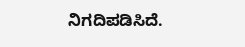ನಿಗದಿಪಡಿಸಿದೆ.